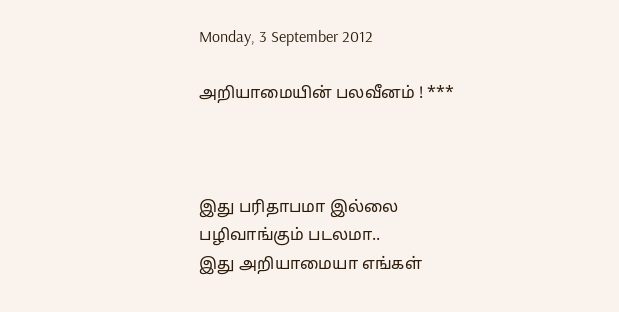Monday, 3 September 2012

அறியாமையின் பலவீனம் ! ***



இது பரிதாபமா இல்லை
பழிவாங்கும் படலமா..
இது அறியாமையா எங்கள்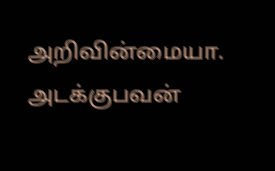அறிவின்மையா.
அடக்குபவன்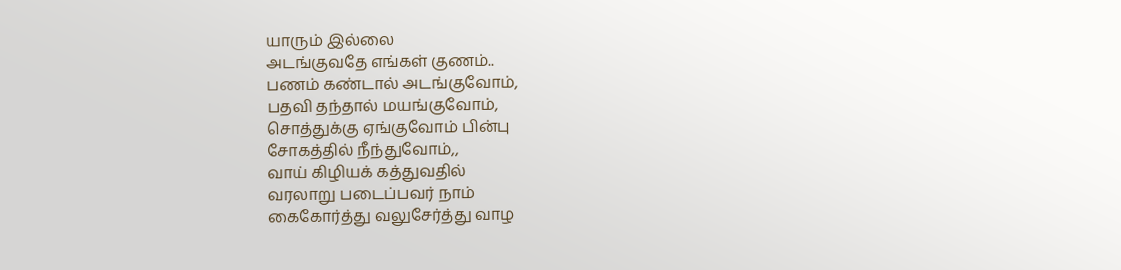யாரும் இல்லை
அடங்குவதே எங்கள் குணம்..
பணம் கண்டால் அடங்குவோம்,
பதவி தந்தால் மயங்குவோம்,
சொத்துக்கு ஏங்குவோம் பின்பு
சோகத்தில் நீந்துவோம்,,
வாய் கிழியக் கத்துவதில்
வரலாறு படைப்பவர் நாம்
கைகோர்த்து வலுசேர்த்து வாழ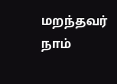மறந்தவர் நாம்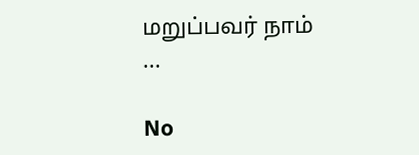மறுப்பவர் நாம் ...

No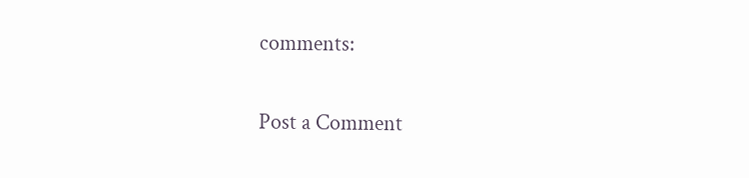comments:

Post a Comment